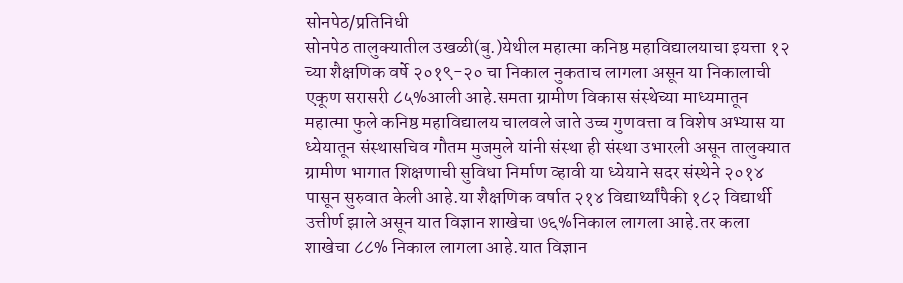सोनपेठ/प्रतिनिधी
सोनपेठ तालुक्यातील उखळी(बु.)येथील महात्मा कनिष्ठ महाविद्यालयाचा इयत्ता १२ च्या शैक्षणिक वर्षे २०१९-२० चा निकाल नुकताच लागला असून या निकालाची एकूण सरासरी ८५%आली आहे.समता ग्रामीण विकास संस्थेच्या माध्यमातून महात्मा फुले कनिष्ठ महाविद्यालय चालवले जाते उच्च गुणवत्ता व विशेष अभ्यास या ध्येयातून संस्थासचिव गौतम मुजमुले यांनी संस्था ही संस्था उभारली असून तालुक्यात ग्रामीण भागात शिक्षणाची सुविधा निर्माण व्हावी या ध्येयाने सदर संस्थेने २०१४ पासून सुरुवात केली आहे.या शैक्षणिक वर्षात २१४ विद्यार्थ्यांपैकी १८२ विद्यार्थी उत्तीर्ण झाले असून यात विज्ञान शाखेचा ७६%निकाल लागला आहे.तर कला शाखेचा ८८% निकाल लागला आहे.यात विज्ञान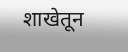शाखेतून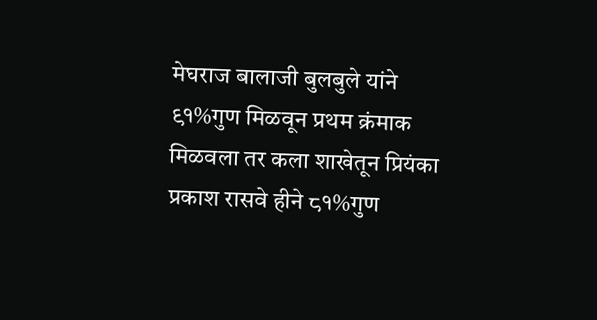मेघराज बालाजी बुलबुले यांने ९१%गुण मिळवून प्रथम क्रंमाक मिळवला तर कला शाखेतून प्रियंका प्रकाश रासवे हीने ८१%गुण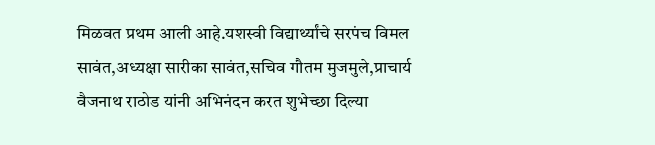मिळवत प्रथम आली आहे.यशस्वी विद्यार्थ्यांचे सरपंच विमल सावंत,अध्यक्षा सारीका सावंत,सचिव गौतम मुजमुले,प्राचार्य वैजनाथ राठोड यांनी अभिनंदन करत शुभेच्छा दिल्या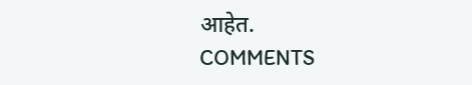आहेत.
COMMENTS